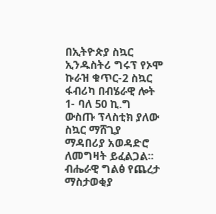በኢትዮጵያ ስኳር ኢንዱስትሪ ግሩፕ የኦሞ ኩራዝ ቁጥር-2 ስኳር ፋብሪካ በብሄራዊ ሎት 1- ባለ 50 ኪ.ግ ውስጡ ፕላስቲክ ያለው ስኳር ማሸጊያ ማዳበሪያ አወዳድሮ ለመግዛት ይፈልጋል፡፡
ብሔራዊ ግልፅ የጨረታ ማስታወቂያ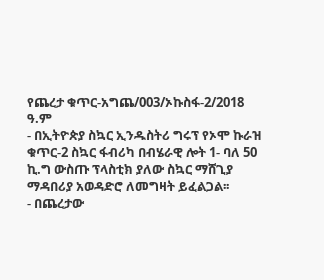የጨረታ ቁጥር-አግጨ/003/ኦኩስፋ-2/2018 ዓ.ም
- በኢትዮጵያ ስኳር ኢንዱስትሪ ግሩፕ የኦሞ ኩራዝ ቁጥር-2 ስኳር ፋብሪካ በብሄራዊ ሎት 1- ባለ 50 ኪ.ግ ውስጡ ፕላስቲክ ያለው ስኳር ማሸጊያ ማዳበሪያ አወዳድሮ ለመግዛት ይፈልጋል፡፡
- በጨረታው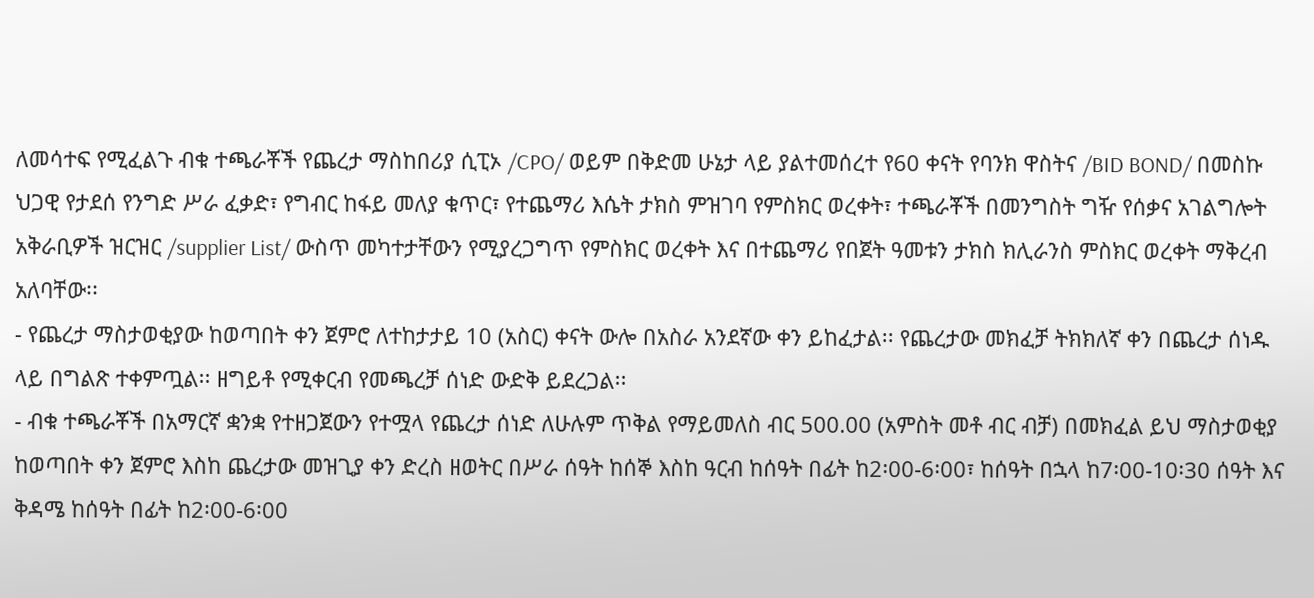ለመሳተፍ የሚፈልጉ ብቁ ተጫራቾች የጨረታ ማስከበሪያ ሲፒኦ /CPO/ ወይም በቅድመ ሁኔታ ላይ ያልተመሰረተ የ60 ቀናት የባንክ ዋስትና /BID BOND/ በመስኩ ህጋዊ የታደሰ የንግድ ሥራ ፈቃድ፣ የግብር ከፋይ መለያ ቁጥር፣ የተጨማሪ እሴት ታክስ ምዝገባ የምስክር ወረቀት፣ ተጫራቾች በመንግስት ግዥ የሰቃና አገልግሎት አቅራቢዎች ዝርዝር /supplier List/ ውስጥ መካተታቸውን የሚያረጋግጥ የምስክር ወረቀት እና በተጨማሪ የበጀት ዓመቱን ታክስ ክሊራንስ ምስክር ወረቀት ማቅረብ አለባቸው፡፡
- የጨረታ ማስታወቂያው ከወጣበት ቀን ጀምሮ ለተከታታይ 10 (አስር) ቀናት ውሎ በአስራ አንደኛው ቀን ይከፈታል፡፡ የጨረታው መክፈቻ ትክክለኛ ቀን በጨረታ ሰነዱ ላይ በግልጽ ተቀምጧል፡፡ ዘግይቶ የሚቀርብ የመጫረቻ ሰነድ ውድቅ ይደረጋል፡፡
- ብቁ ተጫራቾች በአማርኛ ቋንቋ የተዘጋጀውን የተሟላ የጨረታ ሰነድ ለሁሉም ጥቅል የማይመለስ ብር 500.00 (አምስት መቶ ብር ብቻ) በመክፈል ይህ ማስታወቂያ ከወጣበት ቀን ጀምሮ እስከ ጨረታው መዝጊያ ቀን ድረስ ዘወትር በሥራ ሰዓት ከሰኞ እስከ ዓርብ ከሰዓት በፊት ከ2፡00-6፡00፣ ከሰዓት በኋላ ከ7፡00-10፡30 ሰዓት እና ቅዳሜ ከሰዓት በፊት ከ2፡00-6፡00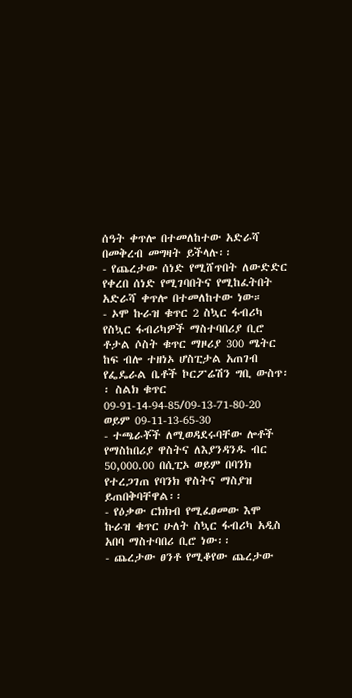ሰዓት ቀጥሎ በተመለከተው አድራሻ በመቅረብ መግዛት ይችላሉ፡፡
- የጨረታው ሰነድ የሚሸጥበት ለውድድር የቀረበ ሰነድ የሚገባበትና የሚከፈትበት አድራሻ ቀጥሎ በተመለከተው ነው።
- ኦሞ ኩራዝ ቁጥር 2 ስኳር ፋብሪካ የስኳር ፋብሪካዎች ማስተባበሪያ ቢሮ ቶታል ሶስት ቁጥር ማዞሪያ 300 ሜትር ከፍ ብሎ ተዘነኦ ሆስፒታል አጠገብ የፌዴራል ቤቶች ኮርፖሬሽን ግቢ ውስጥ፡፡ ስልክ ቁጥር 09-91-14-94-85/09-13-71-80-20 ወይም 09-11-13-65-30
- ተጫራቾች ለሚወዳደሩባቸው ሎቶች የማስከበሪያ ዋስትና ለእያንዳንዱ ብር 50,000.00 በሲፒኦ ወይም በባንክ የተረጋገጠ የባንክ ዋስትና ማስያዝ ይጠበቅባቸዋል፡፡
- የዕቃው ርክክብ የሚፈፀመው እሞ ኩራዝ ቁጥር ሁለት ስኳር ፋብሪካ አዲስ አበባ ማስተባበሪ ቢሮ ነው፡፡
- ጨረታው ፀንቶ የሚቆየው ጨረታው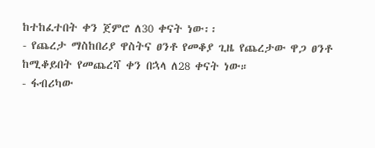ከተከፈተበት ቀን ጀምሮ ለ30 ቀናት ነው፡፡
- የጨረታ ማስከበሪያ ዋስትና ፀንቶ የመቆያ ጊዜ የጨረታው ዋጋ ፀንቶ ከሚቆይበት የመጨረሻ ቀን በኋላ ለ28 ቀናት ነው።
- ፋብሪካው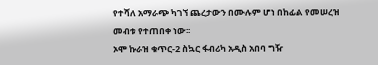የተሻለ አማራጭ ካገኘ ጨረታውን በሙሉም ሆነ በከፊል የመሠረዝ መብቱ የተጠበቀ ነው፡፡
ኦሞ ኩራዝ ቁጥር-2 ስኳር ፋብሪካ አዲስ አበባ ግዥ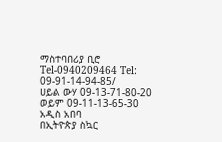ማስተባበሪያ ቢሮ
Tel-0940209464 Tel: 09-91-14-94-85/
ሀይል ውሃ 09-13-71-80-20 ወይም 09-11-13-65-30
አዲስ አበባ
በኢትዮጵያ ስኳር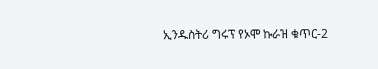ኢንዱስትሪ ግሩፕ የኦሞ ኩራዝ ቁጥር-2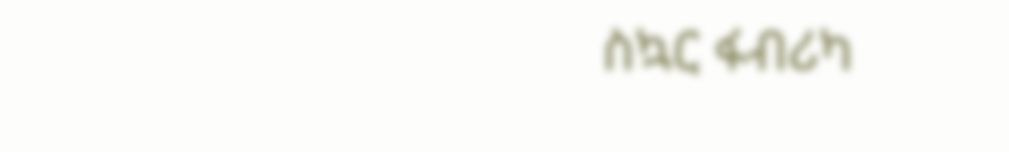ስኳር ፋብሪካ